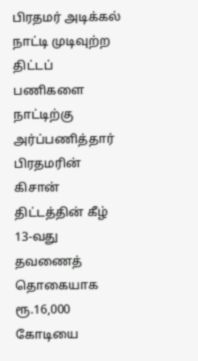பிரதமர் அடிக்கல் நாட்டி முடிவுற்ற திட்டப் பணிகளை நாட்டிற்கு அர்ப்பணித்தார்
பிரதமரின் கிசான் திட்டத்தின் கீழ் 13-வது தவணைத் தொகையாக ரூ.16,000 கோடியை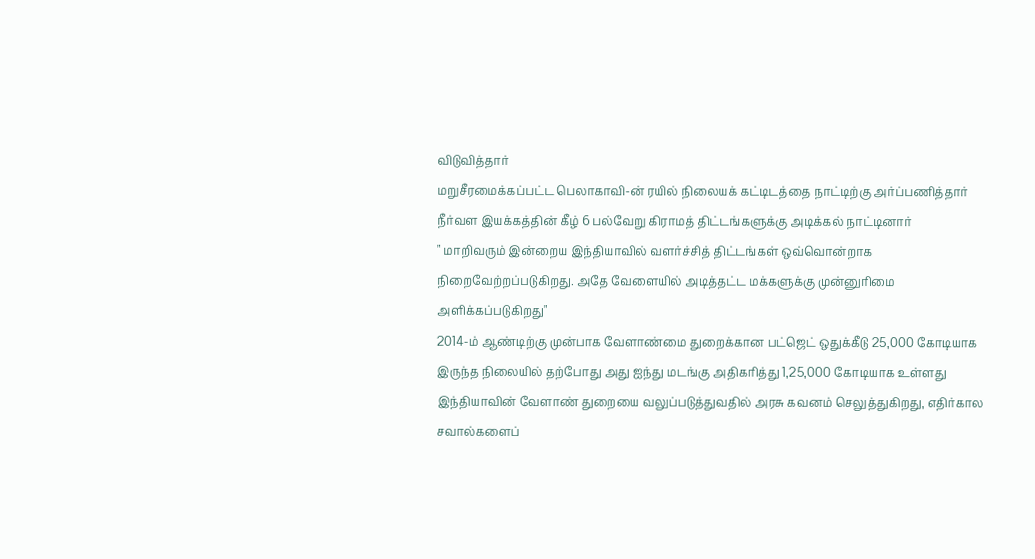விடுவித்தார்
மறுசீரமைக்கப்பட்ட பெலாகாவி-ன் ரயில் நிலையக் கட்டிடத்தை நாட்டிற்கு அர்ப்பணித்தார்
நீர்வள இயக்கத்தின் கீழ் 6 பல்வேறு கிராமத் திட்டங்களுக்கு அடிக்கல் நாட்டினார்
" மாறிவரும் இன்றைய இந்தியாவில் வளர்ச்சித் திட்டங்கள் ஒவ்வொன்றாக நிறைவேற்றப்படுகிறது. அதே வேளையில் அடித்தட்ட மக்களுக்கு முன்னுரிமை அளிக்கப்படுகிறது"
2014-ம் ஆண்டிற்கு முன்பாக வேளாண்மை துறைக்கான பட்ஜெட் ஒதுக்கீடு 25,000 கோடியாக இருந்த நிலையில் தற்போது அது ஐந்து மடங்கு அதிகரித்து 1,25,000 கோடியாக உள்ளது
இந்தியாவின் வேளாண் துறையை வலுப்படுத்துவதில் அரசு கவனம் செலுத்துகிறது, எதிர்கால சவால்களைப்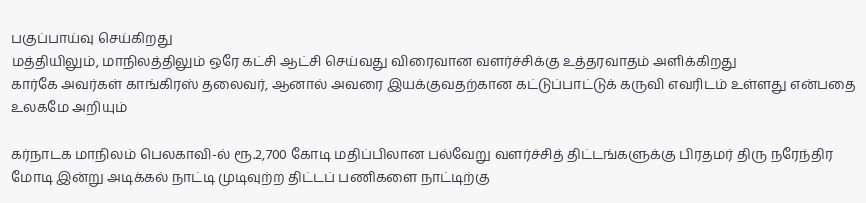பகுப்பாய்வு செய்கிறது
மத்தியிலும், மாநிலத்திலும் ஒரே கட்சி ஆட்சி செய்வது விரைவான வளர்ச்சிக்கு உத்தரவாதம் அளிக்கிறது
கார்கே அவர்கள் காங்கிரஸ் தலைவர், ஆனால் அவரை இயக்குவதற்கான கட்டுப்பாட்டுக் கருவி எவரிடம் உள்ளது என்பதை உலகமே அறியும்

கர்நாடக மாநிலம் பெலகாவி-ல் ரூ.2,700 கோடி மதிப்பிலான பல்வேறு வளர்ச்சித் திட்டங்களுக்கு பிரதமர் திரு நரேந்திர மோடி இன்று அடிக்கல் நாட்டி முடிவுற்ற திட்டப் பணிகளை நாட்டிற்கு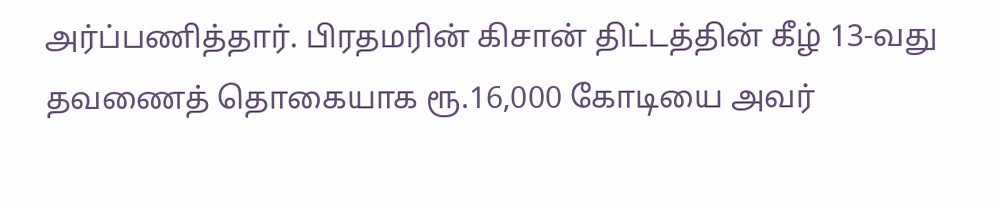அர்ப்பணித்தார். பிரதமரின் கிசான் திட்டத்தின் கீழ் 13-வது தவணைத் தொகையாக ரூ.16,000 கோடியை அவர்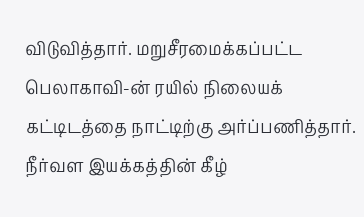விடுவித்தார். மறுசீரமைக்கப்பட்ட பெலாகாவி-ன் ரயில் நிலையக் கட்டிடத்தை நாட்டிற்கு அர்ப்பணித்தார்.  நீர்வள இயக்கத்தின் கீழ்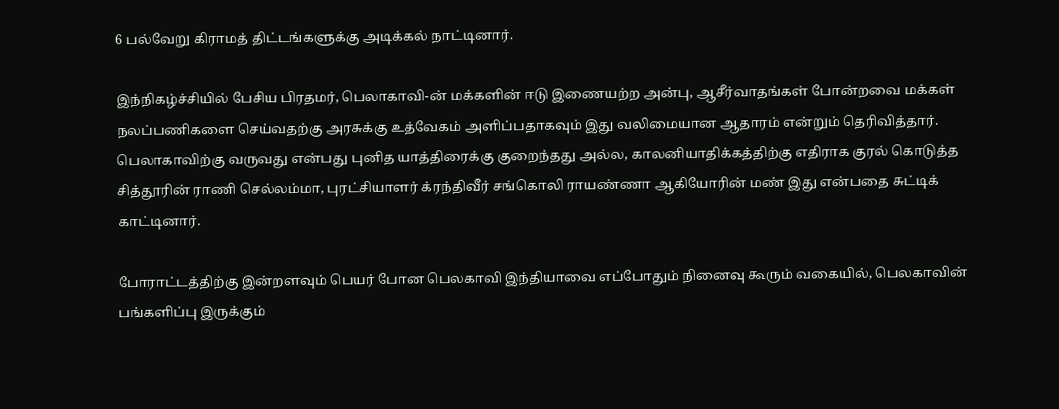6 பல்வேறு கிராமத் திட்டங்களுக்கு அடிக்கல் நாட்டினார்.

இந்நிகழ்ச்சியில் பேசிய பிரதமர், பெலாகாவி-ன் மக்களின் ஈடு இணையற்ற அன்பு, ஆசீர்வாதங்கள் போன்றவை மக்கள் நலப்பணிகளை செய்வதற்கு அரசுக்கு உத்வேகம் அளிப்பதாகவும் இது வலிமையான ஆதாரம் என்றும் தெரிவித்தார்.   பெலாகாவிற்கு வருவது என்பது புனித யாத்திரைக்கு குறைந்தது அல்ல, காலனியாதிக்கத்திற்கு எதிராக குரல் கொடுத்த சித்தூரின் ராணி செல்லம்மா, புரட்சியாளர் க்ரந்திவீர் சங்கொலி ராயண்ணா ஆகியோரின் மண் இது என்பதை சுட்டிக் காட்டினார்.

போராட்டத்திற்கு இன்றளவும் பெயர் போன பெலகாவி இந்தியாவை எப்போதும் நினைவு கூரும் வகையில், பெலகாவின் பங்களிப்பு இருக்கும்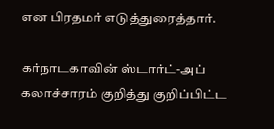என பிரதமர் எடுத்துரைத்தார்.

கர்நாடகாவின் ஸ்டார்ட்-அப் கலாச்சாரம் குறித்து குறிப்பிட்ட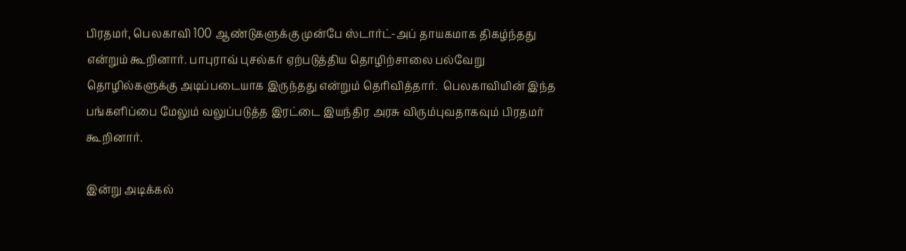பிரதமர், பெலகாவி 100 ஆண்டுகளுக்கு முன்பே ஸ்டார்ட்-அப் தாயகமாக திகழ்ந்தது என்றும் கூறினார். பாபுராவ் புசல்கர் ஏற்படுத்திய தொழிற்சாலை பல்வேறு தொழில்களுக்கு அடிப்படையாக இருந்தது என்றும் தெரிவித்தார்.  பெலகாவியின் இந்த பங்களிப்பை மேலும் வலுப்படுத்த இரட்டை இயந்திர அரசு விரும்புவதாகவும் பிரதமர் கூறினார்.

இன்று அடிக்கல்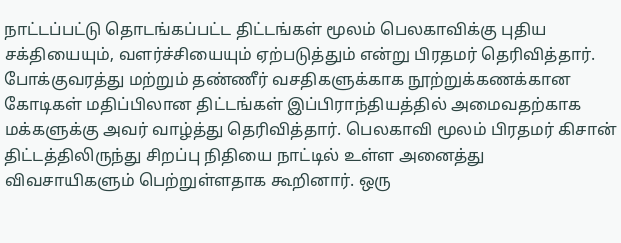நாட்டப்பட்டு தொடங்கப்பட்ட திட்டங்கள் மூலம் பெலகாவிக்கு புதிய சக்தியையும், வளர்ச்சியையும் ஏற்படுத்தும் என்று பிரதமர் தெரிவித்தார்.  போக்குவரத்து மற்றும் தண்ணீர் வசதிகளுக்காக நூற்றுக்கணக்கான கோடிகள் மதிப்பிலான திட்டங்கள் இப்பிராந்தியத்தில் அமைவதற்காக மக்களுக்கு அவர் வாழ்த்து தெரிவித்தார். பெலகாவி மூலம் பிரதமர் கிசான் திட்டத்திலிருந்து சிறப்பு நிதியை நாட்டில் உள்ள அனைத்து விவசாயிகளும் பெற்றுள்ளதாக கூறினார். ஒரு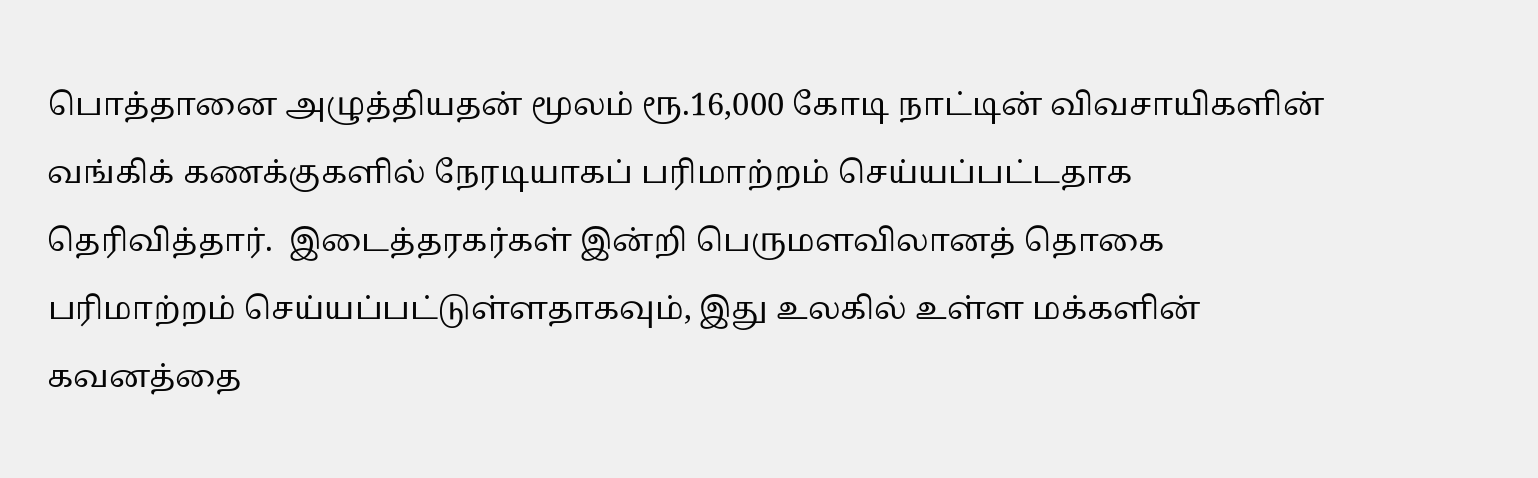பொத்தானை அழுத்தியதன் மூலம் ரூ.16,000 கோடி நாட்டின் விவசாயிகளின் வங்கிக் கணக்குகளில் நேரடியாகப் பரிமாற்றம் செய்யப்பட்டதாக தெரிவித்தார்.  இடைத்தரகர்கள் இன்றி பெருமளவிலானத் தொகை பரிமாற்றம் செய்யப்பட்டுள்ளதாகவும், இது உலகில் உள்ள மக்களின் கவனத்தை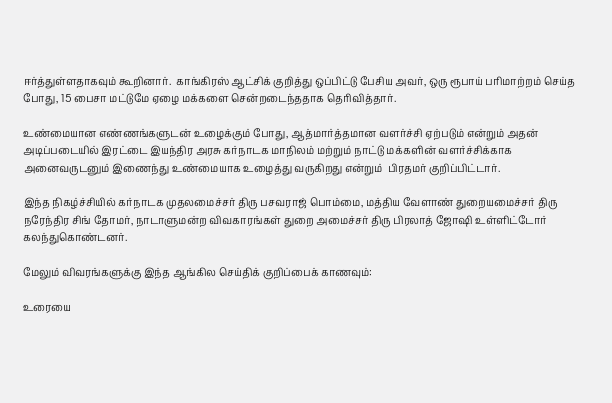ஈர்த்துள்ளதாகவும் கூறினார்.  காங்கிரஸ் ஆட்சிக் குறித்து ஒப்பிட்டு பேசிய அவர், ஒரு ரூபாய் பரிமாற்றம் செய்த போது, 15 பைசா மட்டுமே ஏழை மக்களை சென்றடைந்ததாக தெரிவித்தார்.

உண்மையான எண்ணங்களுடன் உழைக்கும் போது, ஆத்மார்த்தமான வளர்ச்சி ஏற்படும் என்றும் அதன் அடிப்படையில் இரட்டை இயந்திர அரசு கர்நாடக மாநிலம் மற்றும் நாட்டு மக்களின் வளர்ச்சிக்காக அனைவருடனும் இணைந்து உண்மையாக உழைத்து வருகிறது என்றும்  பிரதமர் குறிப்பிட்டார்.

இந்த நிகழ்ச்சியில் கர்நாடக முதலமைச்சர் திரு பசவராஜ் பொம்மை, மத்திய வேளாண் துறையமைச்சர் திரு நரேந்திர சிங் தோமர், நாடாளுமன்ற விவகாரங்கள் துறை அமைச்சர் திரு பிரலாத் ஜோஷி உள்ளிட்டோர் கலந்துகொண்டனர்.

மேலும் விவரங்களுக்கு இந்த ஆங்கில செய்திக் குறிப்பைக் காணவும்:

உரையை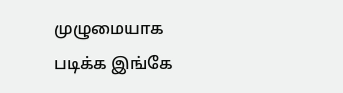முழுமையாக படிக்க இங்கே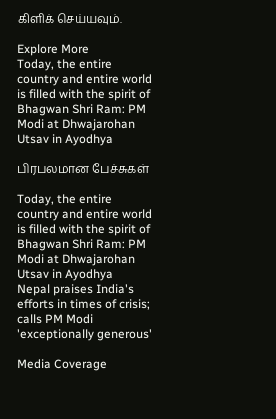கிளிக் செய்யவும்.

Explore More
Today, the entire country and entire world is filled with the spirit of Bhagwan Shri Ram: PM Modi at Dhwajarohan Utsav in Ayodhya

பிரபலமான பேச்சுகள்

Today, the entire country and entire world is filled with the spirit of Bhagwan Shri Ram: PM Modi at Dhwajarohan Utsav in Ayodhya
Nepal praises India's efforts in times of crisis; calls PM Modi 'exceptionally generous'

Media Coverage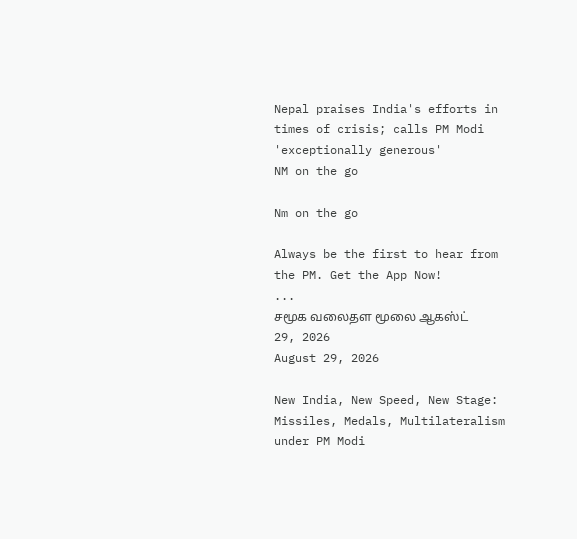Nepal praises India's efforts in times of crisis; calls PM Modi 'exceptionally generous'
NM on the go

Nm on the go

Always be the first to hear from the PM. Get the App Now!
...
சமூக வலைதள மூலை ஆகஸ்ட் 29, 2026
August 29, 2026

New India, New Speed, New Stage: Missiles, Medals, Multilateralism under PM Modi